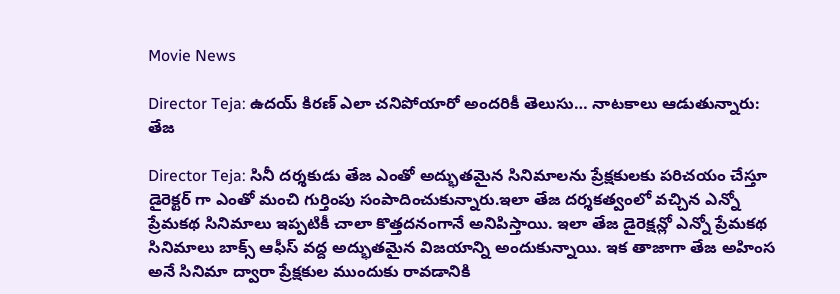Movie News

Director Teja: ఉదయ్ కిరణ్ ఎలా చనిపోయారో అందరికీ తెలుసు… నాటకాలు ఆడుతున్నారు: తేజ

Director Teja: సినీ దర్శకుడు తేజ ఎంతో అద్భుతమైన సినిమాలను ప్రేక్షకులకు పరిచయం చేస్తూ డైరెక్టర్ గా ఎంతో మంచి గుర్తింపు సంపాదించుకున్నారు.ఇలా తేజ దర్శకత్వంలో వచ్చిన ఎన్నో ప్రేమకథ సినిమాలు ఇప్పటికీ చాలా కొత్తదనంగానే అనిపిస్తాయి. ఇలా తేజ డైరెక్షన్లో ఎన్నో ప్రేమకథ సినిమాలు బాక్స్ ఆఫీస్ వద్ద అద్భుతమైన విజయాన్ని అందుకున్నాయి. ఇక తాజాగా తేజ అహింస అనే సినిమా ద్వారా ప్రేక్షకుల ముందుకు రావడానికి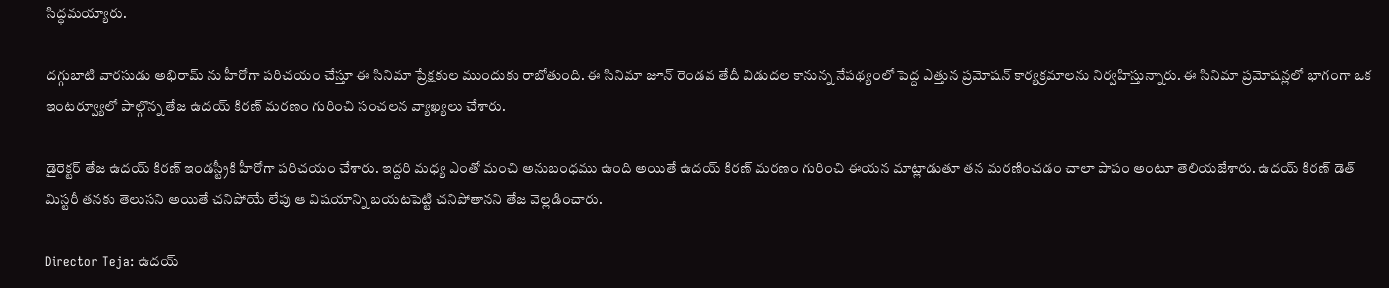సిద్ధమయ్యారు.

దగ్గుబాటి వారసుడు అభిరామ్ ను హీరోగా పరిచయం చేస్తూ ఈ సినిమా ప్రేక్షకుల ముందుకు రాబోతుంది. ఈ సినిమా జూన్ రెండవ తేదీ విడుదల కానున్న నేపథ్యంలో పెద్ద ఎత్తున ప్రమోషన్ కార్యక్రమాలను నిర్వహిస్తున్నారు. ఈ సినిమా ప్రమోషన్లలో భాగంగా ఒక ఇంటర్వ్యూలో పాల్గొన్న తేజ ఉదయ్ కిరణ్ మరణం గురించి సంచలన వ్యాఖ్యలు చేశారు.

డైరెక్టర్ తేజ ఉదయ్ కిరణ్ ఇండస్ట్రీకి హీరోగా పరిచయం చేశారు. ఇద్దరి మధ్య ఎంతో మంచి అనుబంధము ఉంది అయితే ఉదయ్ కిరణ్ మరణం గురించి ఈయన మాట్లాడుతూ తన మరణించడం చాలా పాపం అంటూ తెలియజేశారు. ఉదయ్ కిరణ్ డెత్ మిస్టరీ తనకు తెలుసని అయితే చనిపోయే లేపు ఆ విషయాన్ని బయటపెట్టి చనిపోతానని తేజ వెల్లడించారు.

Director Teja: ఉదయ్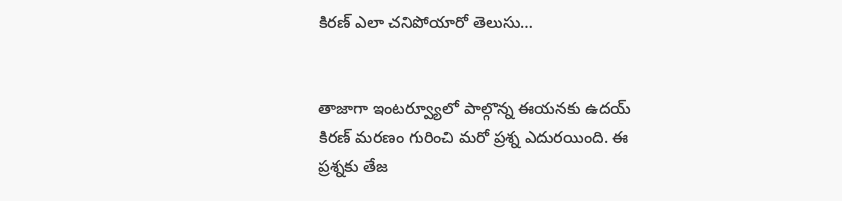కిరణ్ ఎలా చనిపోయారో తెలుసు…


తాజాగా ఇంటర్వ్యూలో పాల్గొన్న ఈయనకు ఉదయ్ కిరణ్ మరణం గురించి మరో ప్రశ్న ఎదురయింది. ఈ ప్రశ్నకు తేజ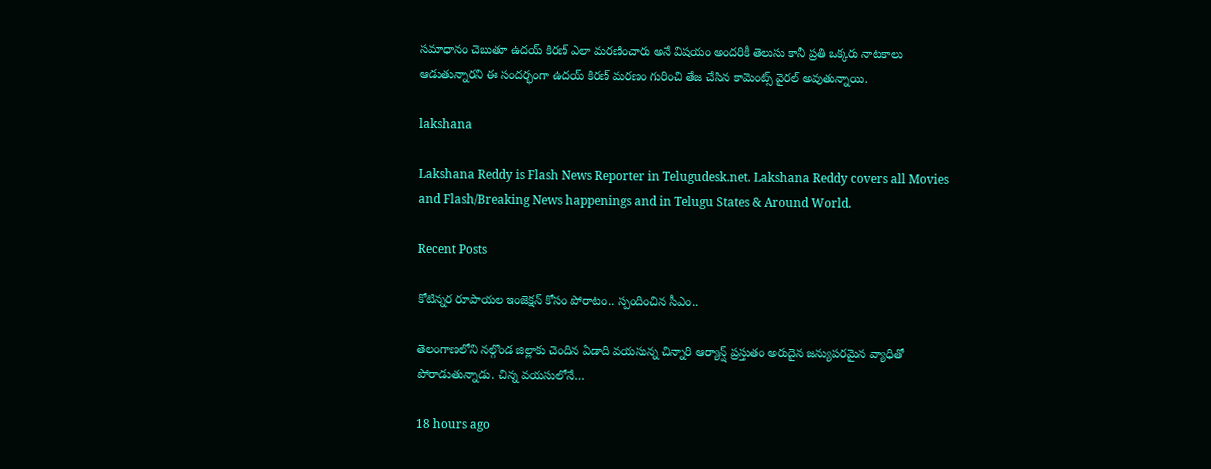సమాధానం చెబుతూ ఉదయ్ కిరణ్ ఎలా మరణించారు అనే విషయం అందరికీ తెలుసు కానీ ప్రతి ఒక్కరు నాటకాలు ఆడుతున్నారని ఈ సందర్భంగా ఉదయ్ కిరణ్ మరణం గురించి తేజ చేసిన కామెంట్స్ వైరల్ అవుతున్నాయి.

lakshana

Lakshana Reddy is Flash News Reporter in Telugudesk.net. Lakshana Reddy covers all Movies and Flash/Breaking News happenings and in Telugu States & Around World.

Recent Posts

కోటిన్నర రూపాయల ఇంజెక్షన్ కోసం పోరాటం.. స్పందించిన సీఎం..

తెలంగాణలోని నల్గొండ జిల్లాకు చెందిన ఏడాది వయసున్న చిన్నారి ఆర్యాన్ష్ ప్రస్తుతం అరుదైన జన్యుపరమైన వ్యాధితో పోరాడుతున్నాడు. చిన్న వయసులోనే…

18 hours ago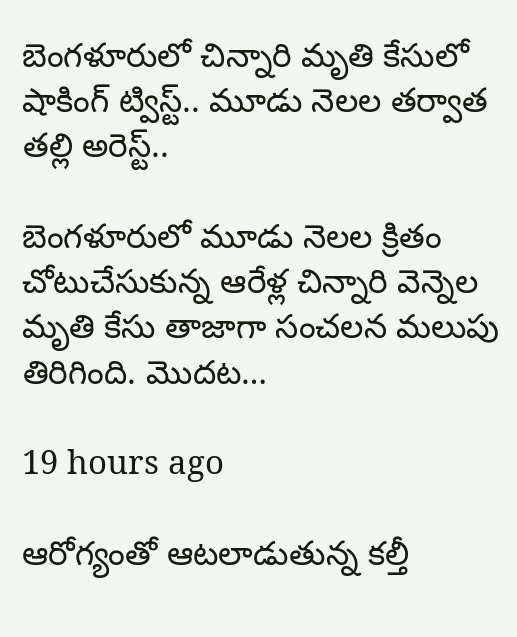బెంగళూరులో చిన్నారి మృతి కేసులో షాకింగ్ ట్విస్ట్.. మూడు నెలల తర్వాత తల్లి అరెస్ట్..

బెంగళూరులో మూడు నెలల క్రితం చోటుచేసుకున్న ఆరేళ్ల చిన్నారి వెన్నెల మృతి కేసు తాజాగా సంచలన మలుపు తిరిగింది. మొదట…

19 hours ago

ఆరోగ్యంతో ఆటలాడుతున్న కల్తీ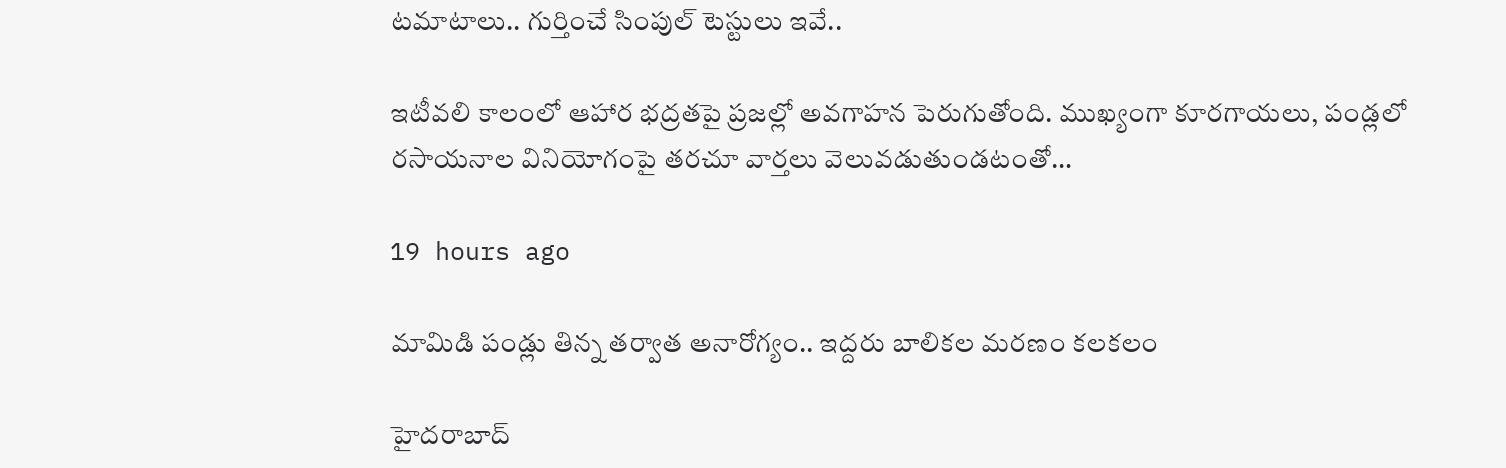టమాటాలు.. గుర్తించే సింపుల్ టెస్టులు ఇవే..

ఇటీవలి కాలంలో ఆహార భద్రతపై ప్రజల్లో అవగాహన పెరుగుతోంది. ముఖ్యంగా కూరగాయలు, పండ్లలో రసాయనాల వినియోగంపై తరచూ వార్తలు వెలువడుతుండటంతో…

19 hours ago

మామిడి పండ్లు తిన్న తర్వాత అనారోగ్యం.. ఇద్దరు బాలికల మరణం కలకలం

హైదరాబాద్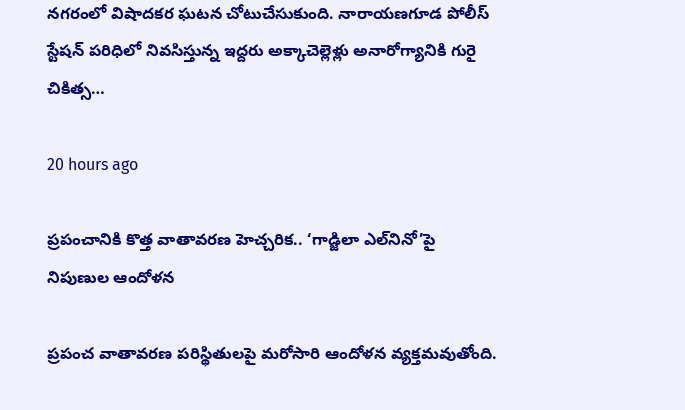నగరంలో విషాదకర ఘటన చోటుచేసుకుంది. నారాయణగూడ పోలీస్ స్టేషన్ పరిధిలో నివసిస్తున్న ఇద్దరు అక్కాచెల్లెళ్లు అనారోగ్యానికి గురై చికిత్స…

20 hours ago

ప్రపంచానికి కొత్త వాతావరణ హెచ్చరిక.. ‘గాడ్జిలా ఎల్‌నినో’పై నిపుణుల ఆందోళన

ప్రపంచ వాతావరణ పరిస్థితులపై మరోసారి ఆందోళన వ్యక్తమవుతోంది.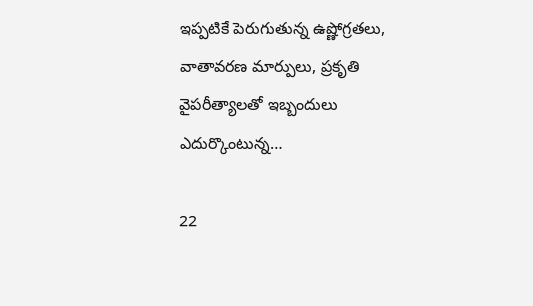ఇప్పటికే పెరుగుతున్న ఉష్ణోగ్రతలు, వాతావరణ మార్పులు, ప్రకృతి వైపరీత్యాలతో ఇబ్బందులు ఎదుర్కొంటున్న…

22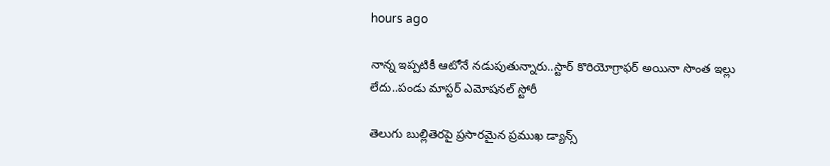hours ago

నాన్న ఇప్పటికీ ఆటోనే నడుపుతున్నారు..స్టార్ కొరియోగ్రాఫర్ అయినా సొంత ఇల్లు లేదు..పండు మాస్టర్ ఎమోషనల్ స్టోరీ

తెలుగు బుల్లితెరపై ప్రసారమైన ప్రముఖ డ్యాన్స్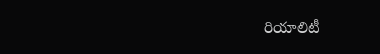రియాలిటీ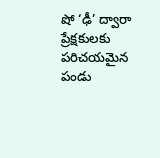షో ‘ఢీ’ ద్వారా ప్రేక్షకులకు పరిచయమైన పండు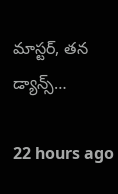మాస్టర్, తన డ్యాన్స్…

22 hours ago